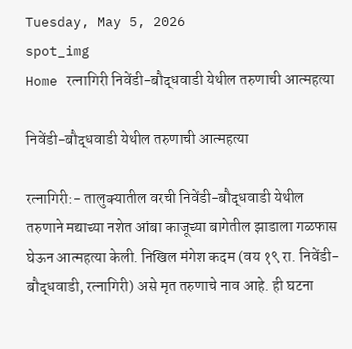Tuesday, May 5, 2026
spot_img
Home रत्नागिरी निवेंडी-बौद्धवाडी येथील तरुणाची आत्महत्या

निवेंडी-बौद्धवाडी येथील तरुणाची आत्महत्या

रत्नागिरी:- तालुक्यातील वरची निवेंडी-बौद्धवाडी येथील तरुणाने मद्याच्या नशेत आंबा काजूच्या बागेतील झाडाला गळफास घेऊन आत्महत्या केली. निखिल मंगेश कदम (वय १९ रा. निवेंडी-बौद्धवाडी, रत्नागिरी) असे मृत तरुणाचे नाव आहे. ही घटना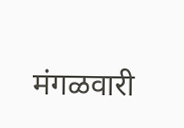मंगळवारी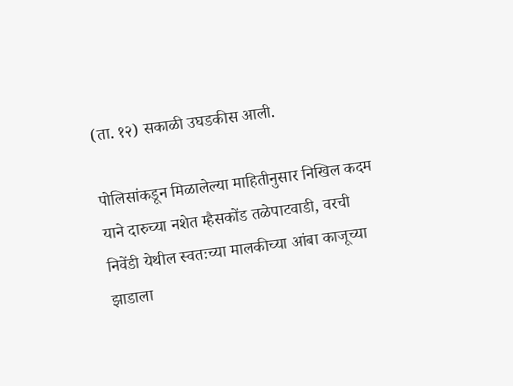(ता. १२) सकाळी उघडकीस आली.

पोलिसांकडून मिळालेल्या माहितीनुसार निखिल कदम याने दारुच्या नशेत म्हैसकोंड तळेपाटवाडी, वरची निवेंडी येथील स्वतःच्या मालकीच्या आंबा काजूच्या झाडाला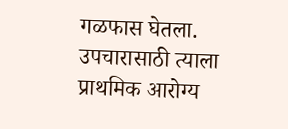गळफास घेतला. उपचारासाठी त्याला प्राथमिक आरोग्य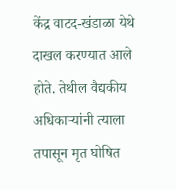केंद्र वाटद-खंडाळा येथे दाखल करण्यात आले होते. तेथील वैद्यकीय अधिकाऱ्यांनी त्याला तपासून मृत घोषित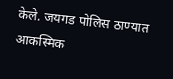केले. जयगड पोलिस ठाण्यात आकस्मिक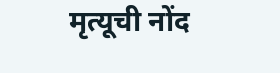मृत्यूची नोंद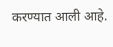करण्यात आली आहे.